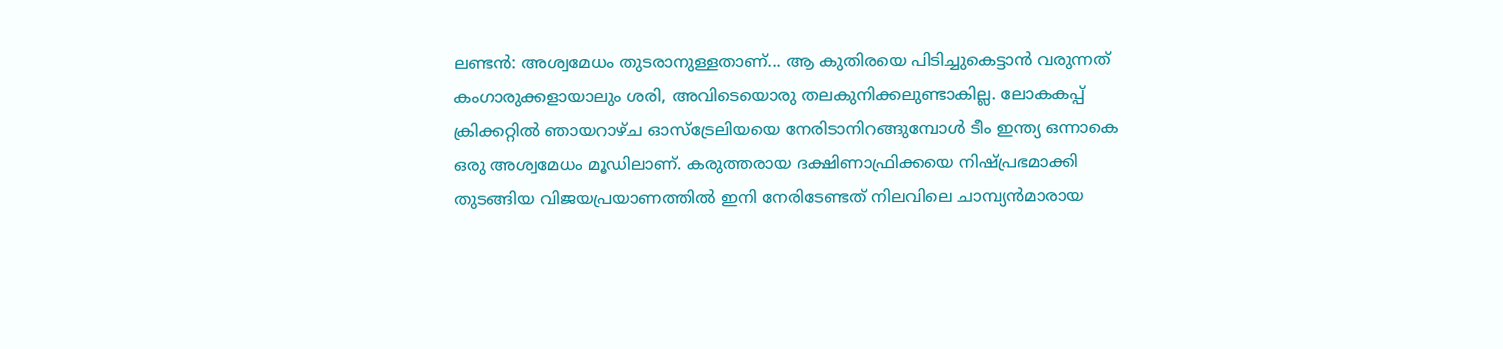ലണ്ടൻ: അശ്വമേധം തുടരാനുള്ളതാണ്... ആ കുതിരയെ പിടിച്ചുകെട്ടാൻ വരുന്നത് കംഗാരുക്കളായാലും ശരി, അവിടെയൊരു തലകുനിക്കലുണ്ടാകില്ല. ലോകകപ്പ് ക്രിക്കറ്റിൽ ഞായറാഴ്ച ഓസ്ട്രേലിയയെ നേരിടാനിറങ്ങുമ്പോൾ ടീം ഇന്ത്യ ഒന്നാകെ ഒരു അശ്വമേധം മൂഡിലാണ്. കരുത്തരായ ദക്ഷിണാഫ്രിക്കയെ നിഷ്പ്രഭമാക്കി തുടങ്ങിയ വിജയപ്രയാണത്തിൽ ഇനി നേരിടേണ്ടത് നിലവിലെ ചാമ്പ്യൻമാരായ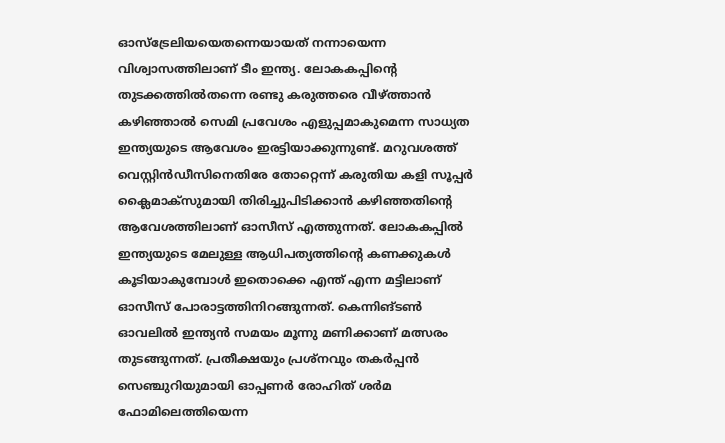ഓസ്ട്രേലിയയെതന്നെയായത് നന്നായെന്ന വിശ്വാസത്തിലാണ് ടീം ഇന്ത്യ. ലോകകപ്പിന്റെ തുടക്കത്തിൽതന്നെ രണ്ടു കരുത്തരെ വീഴ്ത്താൻ കഴിഞ്ഞാൽ സെമി പ്രവേശം എളുപ്പമാകുമെന്ന സാധ്യത ഇന്ത്യയുടെ ആവേശം ഇരട്ടിയാക്കുന്നുണ്ട്. മറുവശത്ത് വെസ്റ്റിൻഡീസിനെതിരേ തോറ്റെന്ന് കരുതിയ കളി സൂപ്പർ ക്ലൈമാക്സുമായി തിരിച്ചുപിടിക്കാൻ കഴിഞ്ഞതിന്റെ ആവേശത്തിലാണ് ഓസീസ് എത്തുന്നത്. ലോകകപ്പിൽ ഇന്ത്യയുടെ മേലുള്ള ആധിപത്യത്തിന്റെ കണക്കുകൾ കൂടിയാകുമ്പോൾ ഇതൊക്കെ എന്ത് എന്ന മട്ടിലാണ് ഓസീസ് പോരാട്ടത്തിനിറങ്ങുന്നത്. കെന്നിങ്ടൺ ഓവലിൽ ഇന്ത്യൻ സമയം മൂന്നു മണിക്കാണ് മത്സരം തുടങ്ങുന്നത്. പ്രതീക്ഷയും പ്രശ്നവും തകർപ്പൻ സെഞ്ചുറിയുമായി ഓപ്പണർ രോഹിത് ശർമ ഫോമിലെത്തിയെന്ന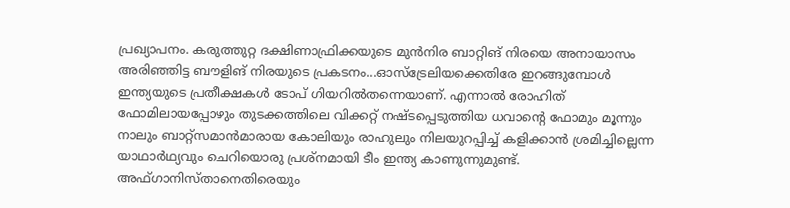പ്രഖ്യാപനം. കരുത്തുറ്റ ദക്ഷിണാഫ്രിക്കയുടെ മുൻനിര ബാറ്റിങ് നിരയെ അനായാസം അരിഞ്ഞിട്ട ബൗളിങ് നിരയുടെ പ്രകടനം...ഓസ്ട്രേലിയക്കെതിരേ ഇറങ്ങുമ്പോൾ ഇന്ത്യയുടെ പ്രതീക്ഷകൾ ടോപ് ഗിയറിൽതന്നെയാണ്. എന്നാൽ രോഹിത് ഫോമിലായപ്പോഴും തുടക്കത്തിലെ വിക്കറ്റ് നഷ്ടപ്പെടുത്തിയ ധവാന്റെ ഫോമും മൂന്നും നാലും ബാറ്റ്സമാൻമാരായ കോലിയും രാഹുലും നിലയുറപ്പിച്ച് കളിക്കാൻ ശ്രമിച്ചില്ലെന്ന യാഥാർഥ്യവും ചെറിയൊരു പ്രശ്നമായി ടീം ഇന്ത്യ കാണുന്നുമുണ്ട്. അഫ്ഗാനിസ്താനെതിരെയും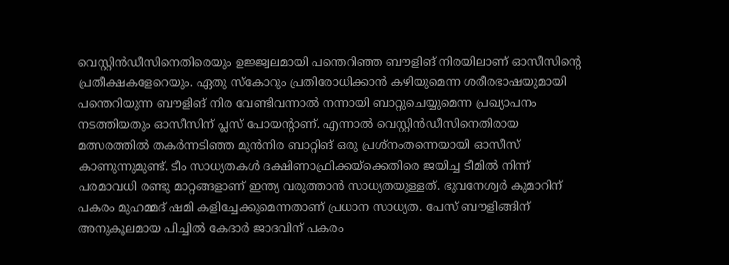വെസ്റ്റിൻഡീസിനെതിരെയും ഉജ്ജ്വലമായി പന്തെറിഞ്ഞ ബൗളിങ് നിരയിലാണ് ഓസീസിന്റെ പ്രതീക്ഷകളേറെയും. ഏതു സ്കോറും പ്രതിരോധിക്കാൻ കഴിയുമെന്ന ശരീരഭാഷയുമായി പന്തെറിയുന്ന ബൗളിങ് നിര വേണ്ടിവന്നാൽ നന്നായി ബാറ്റുചെയ്യുമെന്ന പ്രഖ്യാപനം നടത്തിയതും ഓസീസിന് പ്ലസ് പോയന്റാണ്. എന്നാൽ വെസ്റ്റിൻഡീസിനെതിരായ മത്സരത്തിൽ തകർന്നടിഞ്ഞ മുൻനിര ബാറ്റിങ് ഒരു പ്രശ്നംതന്നെയായി ഓസീസ് കാണുന്നുമുണ്ട്. ടീം സാധ്യതകൾ ദക്ഷിണാഫ്രിക്കയ്ക്കെതിരെ ജയിച്ച ടീമിൽ നിന്ന് പരമാവധി രണ്ടു മാറ്റങ്ങളാണ് ഇന്ത്യ വരുത്താൻ സാധ്യതയുള്ളത്. ഭുവനേശ്വർ കുമാറിന് പകരം മുഹമ്മദ് ഷമി കളിച്ചേക്കുമെന്നതാണ് പ്രധാന സാധ്യത. പേസ് ബൗളിങ്ങിന് അനുകൂലമായ പിച്ചിൽ കേദാർ ജാദവിന് പകരം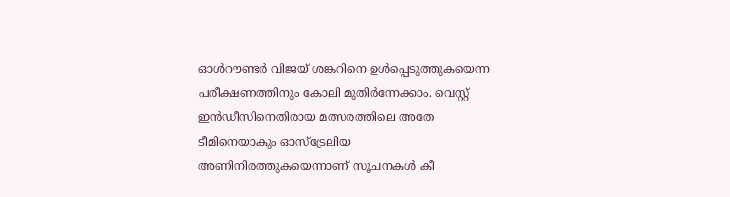ഓൾറൗണ്ടർ വിജയ് ശങ്കറിനെ ഉൾപ്പെടുത്തുകയെന്ന പരീക്ഷണത്തിനും കോലി മുതിർന്നേക്കാം. വെസ്റ്റ് ഇൻഡീസിനെതിരായ മത്സരത്തിലെ അതേ ടീമിനെയാകും ഓസ്ട്രേലിയ അണിനിരത്തുകയെന്നാണ് സൂചനകൾ കീ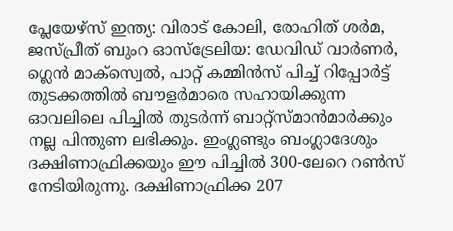പ്ലേയേഴ്സ് ഇന്ത്യ: വിരാട് കോലി, രോഹിത് ശർമ, ജസ്പ്രീത് ബുംറ ഓസ്ട്രേലിയ: ഡേവിഡ് വാർണർ, ഗ്ലെൻ മാക്സ്വെൽ, പാറ്റ് കമ്മിൻസ് പിച്ച് റിപ്പോർട്ട് തുടക്കത്തിൽ ബൗളർമാരെ സഹായിക്കുന്ന ഓവലിലെ പിച്ചിൽ തുടർന്ന് ബാറ്റ്സ്മാൻമാർക്കും നല്ല പിന്തുണ ലഭിക്കും. ഇംഗ്ലണ്ടും ബംഗ്ലാദേശും ദക്ഷിണാഫ്രിക്കയും ഈ പിച്ചിൽ 300-ലേറെ റൺസ് നേടിയിരുന്നു. ദക്ഷിണാഫ്രിക്ക 207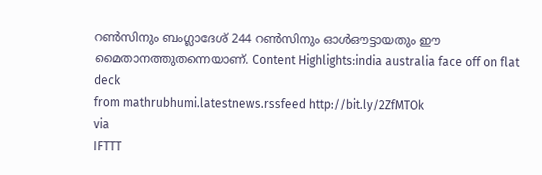റൺസിനും ബംഗ്ലാദേശ് 244 റൺസിനും ഓൾഔട്ടായതും ഈ മൈതാനത്തുതന്നെയാണ്. Content Highlights:india australia face off on flat deck
from mathrubhumi.latestnews.rssfeed http://bit.ly/2ZfMTOk
via
IFTTT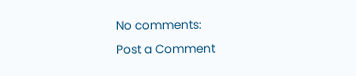No comments:
Post a Comment